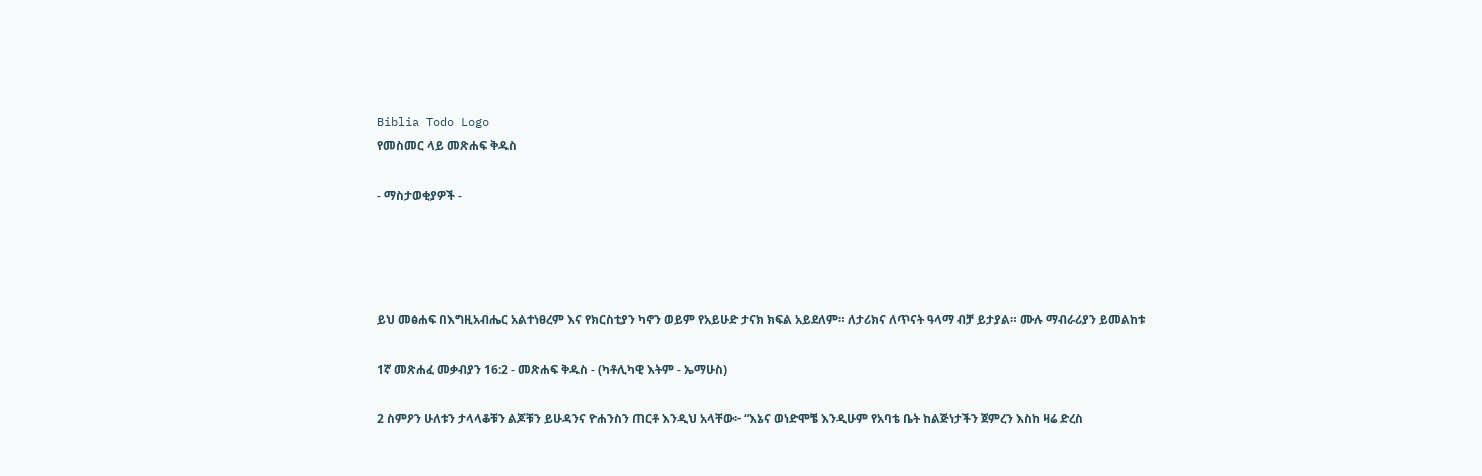Biblia Todo Logo
የመስመር ላይ መጽሐፍ ቅዱስ

- ማስታወቂያዎች -




ይህ መፅሐፍ በእግዚአብሔር አልተነፀረም እና የክርስቲያን ካኖን ወይም የአይሁድ ታናክ ክፍል አይደለም። ለታሪክና ለጥናት ዓላማ ብቻ ይታያል። ሙሉ ማብራሪያን ይመልከቱ

1ኛ መጽሐፈ መቃብያን 16:2 - መጽሐፍ ቅዱስ - (ካቶሊካዊ እትም - ኤማሁስ)

2 ስምዖን ሁለቱን ታላላቆቹን ልጆቹን ይሁዳንና ዮሐንስን ጠርቶ እንዲህ አላቸው፦ “እኔና ወነድሞቼ እንዲሁም የአባቴ ቤት ከልጅነታችን ጀምረን እስከ ዛሬ ድረስ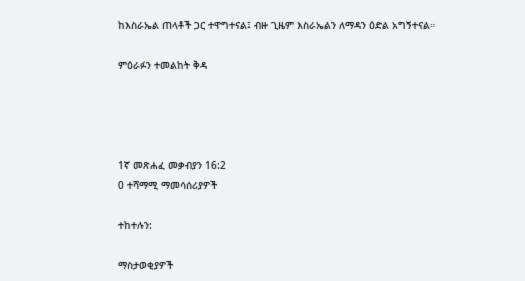ከእስራኤል ጠላቶች ጋር ተዋግተናል፤ ብዙ ጊዜም እስራኤልን ለማዳን ዕድል አግኝተናል።

ምዕራፉን ተመልከት ቅዳ




1ኛ መጽሐፈ መቃብያን 16:2
0 ተሻማሚ ማመሳሰሪያዎች

ተከተሉን:

ማስታወቂያዎች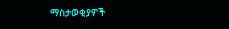ማስታወቂያዎች